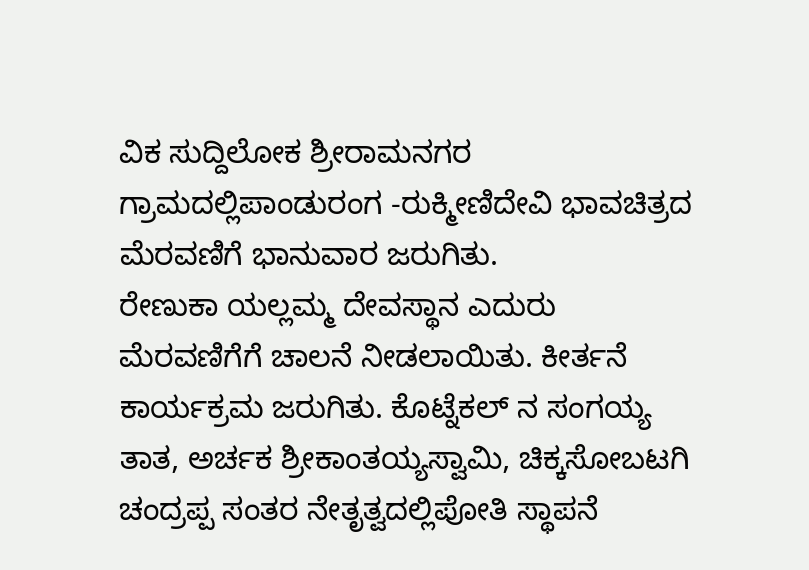ವಿಕ ಸುದ್ದಿಲೋಕ ಶ್ರೀರಾಮನಗರ ಗ್ರಾಮದಲ್ಲಿಪಾಂಡುರಂಗ -ರುಕ್ಮೀಣಿದೇವಿ ಭಾವಚಿತ್ರದ ಮೆರವಣಿಗೆ ಭಾನುವಾರ ಜರುಗಿತು.
ರೇಣುಕಾ ಯಲ್ಲಮ್ಮ ದೇವಸ್ಥಾನ ಎದುರು ಮೆರವಣಿಗೆಗೆ ಚಾಲನೆ ನೀಡಲಾಯಿತು. ಕೀರ್ತನೆ ಕಾರ್ಯಕ್ರಮ ಜರುಗಿತು. ಕೊಟ್ನೆಕಲ್ ನ ಸಂಗಯ್ಯ ತಾತ, ಅರ್ಚಕ ಶ್ರೀಕಾಂತಯ್ಯಸ್ವಾಮಿ, ಚಿಕ್ಕಸೋಬಟಗಿ ಚಂದ್ರಪ್ಪ ಸಂತರ ನೇತೃತ್ವದಲ್ಲಿಪೋತಿ ಸ್ಥಾಪನೆ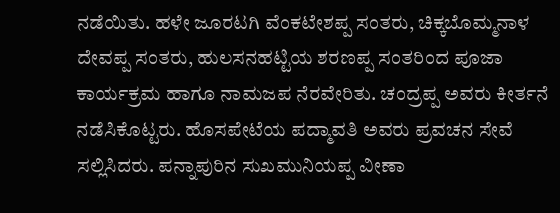ನಡೆಯಿತು. ಹಳೇ ಜೂರಟಗಿ ವೆಂಕಟೇಶಪ್ಪ ಸಂತರು, ಚಿಕ್ಕಬೊಮ್ಮನಾಳ ದೇವಪ್ಪ ಸಂತರು, ಹುಲಸನಹಟ್ಟಿಯ ಶರಣಪ್ಪ ಸಂತರಿಂದ ಪೂಜಾ ಕಾರ್ಯಕ್ರಮ ಹಾಗೂ ನಾಮಜಪ ನೆರವೇರಿತು. ಚಂದ್ರಪ್ಪ ಅವರು ಕೀರ್ತನೆ ನಡೆಸಿಕೊಟ್ಟರು. ಹೊಸಪೇಟೆಯ ಪದ್ಮಾವತಿ ಅವರು ಪ್ರವಚನ ಸೇವೆ ಸಲ್ಲಿಸಿದರು. ಪನ್ನಾಪುರಿನ ಸುಖಮುನಿಯಪ್ಪ ವೀಣಾ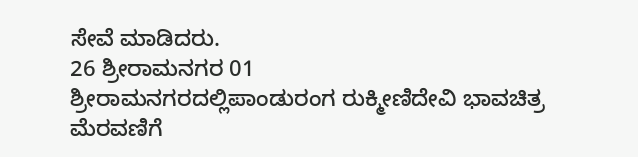ಸೇವೆ ಮಾಡಿದರು.
26 ಶ್ರೀರಾಮನಗರ 01
ಶ್ರೀರಾಮನಗರದಲ್ಲಿಪಾಂಡುರಂಗ ರುಕ್ಮೀಣಿದೇವಿ ಭಾವಚಿತ್ರ ಮೆರವಣಿಗೆ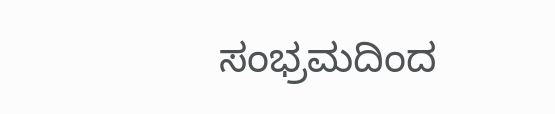ಸಂಭ್ರಮದಿಂದ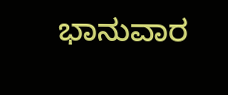ಭಾನುವಾರ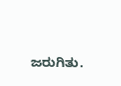ಜರುಗಿತು.